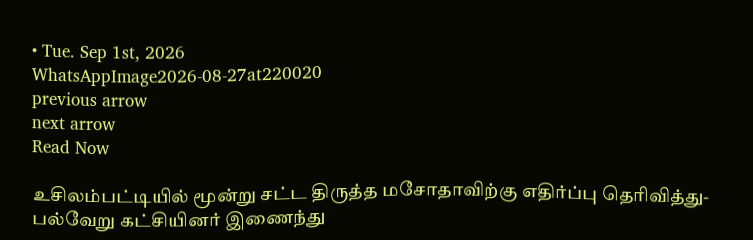• Tue. Sep 1st, 2026
WhatsAppImage2026-08-27at220020
previous arrow
next arrow
Read Now

உசிலம்பட்டியில் மூன்று சட்ட திருத்த மசோதாவிற்கு எதிர்ப்பு தெரிவித்து-பல்வேறு கட்சியினர் இணைந்து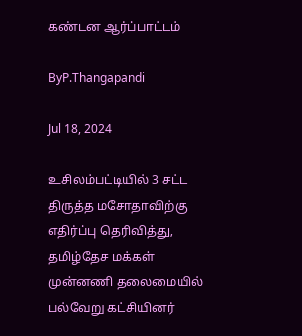கண்டன ஆர்ப்பாட்டம்

ByP.Thangapandi

Jul 18, 2024

உசிலம்பட்டியில் 3 சட்ட திருத்த மசோதாவிற்கு எதிர்ப்பு தெரிவித்து, தமிழ்தேச மக்கள் முன்னணி தலைமையில் பல்வேறு கட்சியினர்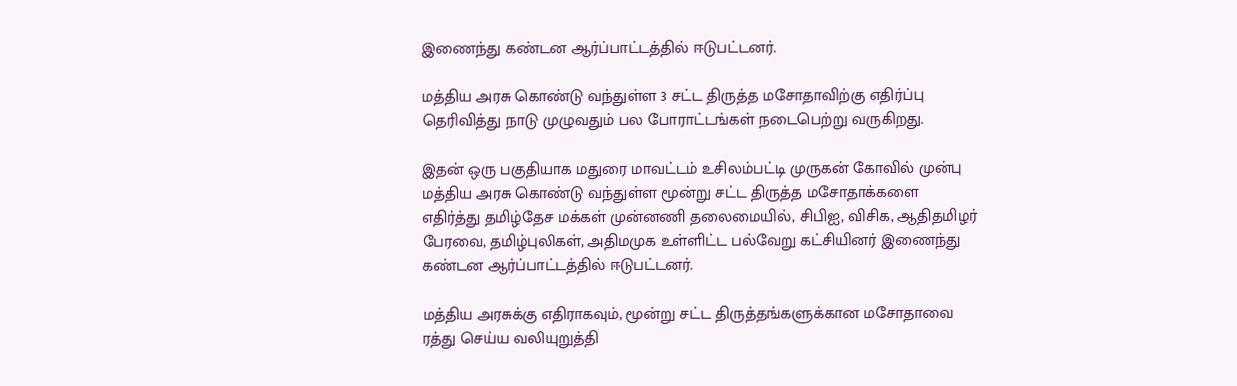இணைந்து கண்டன ஆர்ப்பாட்டத்தில் ஈடுபட்டனர்.

மத்திய அரசு கொண்டு வந்துள்ள 3 சட்ட திருத்த மசோதாவிற்கு எதிர்ப்பு தெரிவித்து நாடு முழுவதும் பல போராட்டங்கள் நடைபெற்று வருகிறது.

இதன் ஒரு பகுதியாக மதுரை மாவட்டம் உசிலம்பட்டி முருகன் கோவில் முன்பு மத்திய அரசு கொண்டு வந்துள்ள மூன்று சட்ட திருத்த மசோதாக்களை எதிர்த்து தமிழ்தேச மக்கள் முன்னணி தலைமையில், சிபிஐ, விசிக, ஆதிதமிழர் பேரவை, தமிழ்புலிகள், அதிமமுக உள்ளிட்ட பல்வேறு கட்சியினர் இணைந்து கண்டன ஆர்ப்பாட்டத்தில் ஈடுபட்டனர்.

மத்திய அரசுக்கு எதிராகவும், மூன்று சட்ட திருத்தங்களுக்கான மசோதாவை ரத்து செய்ய வலியுறுத்தி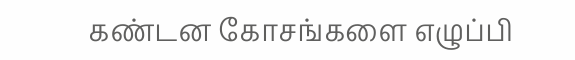கண்டன கோசங்களை எழுப்பி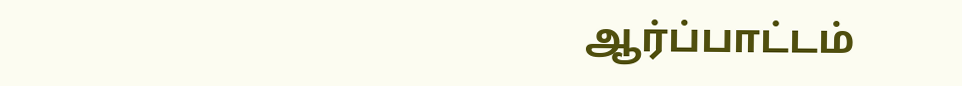ஆர்ப்பாட்டம்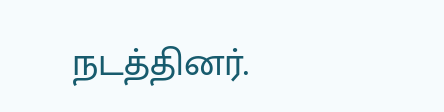நடத்தினர்.